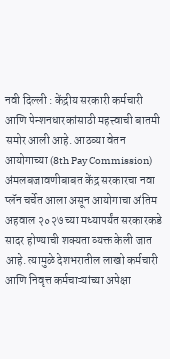नवी दिल्ली : केंद्रीय सरकारी कर्मचारी आणि पेन्शनधारकांसाठी महत्त्वाची बातमी समोर आली आहे. आठव्या वेतन आयोगाच्या (8th Pay Commission) अंमलबजावणीबाबत केंद्र सरकारचा नवा प्लॅन चर्चेत आला असून आयोगाचा अंतिम अहवाल २०२७ च्या मध्यापर्यंत सरकारकडे सादर होण्याची शक्यता व्यक्त केली जात आहे. त्यामुळे देशभरातील लाखो कर्मचारी आणि निवृत्त कर्मचाऱ्यांच्या अपेक्षा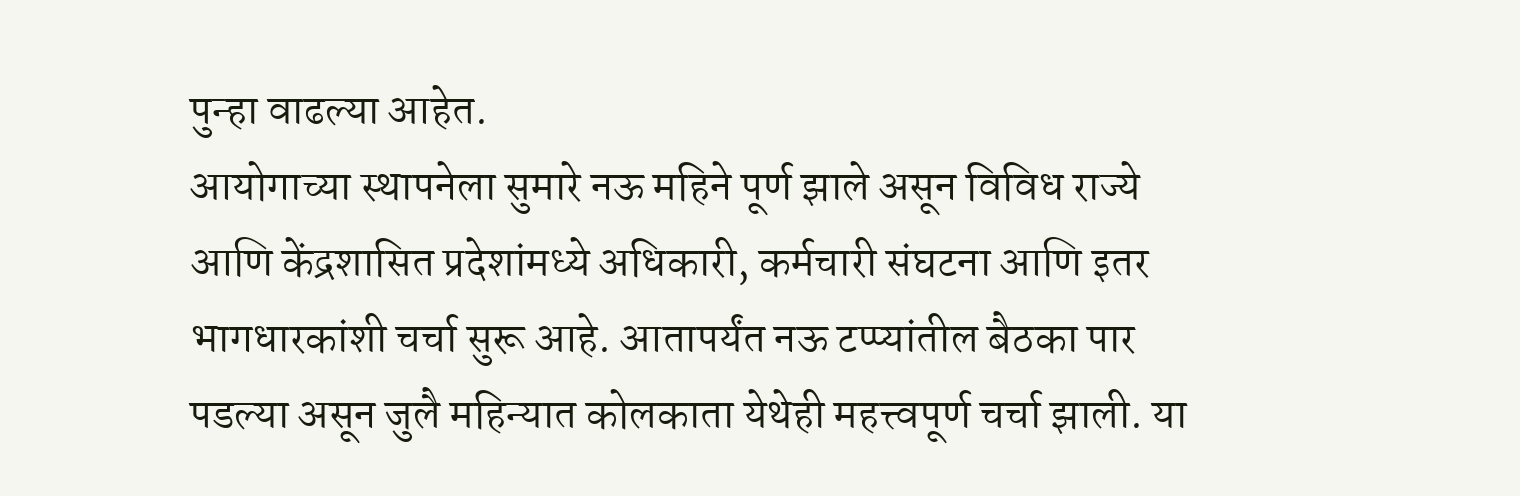पुन्हा वाढल्या आहेत.
आयोगाच्या स्थापनेला सुमारे नऊ महिने पूर्ण झाले असून विविध राज्ये आणि केंद्रशासित प्रदेशांमध्ये अधिकारी, कर्मचारी संघटना आणि इतर भागधारकांशी चर्चा सुरू आहे. आतापर्यंत नऊ टप्प्यांतील बैठका पार पडल्या असून जुलै महिन्यात कोलकाता येथेही महत्त्वपूर्ण चर्चा झाली. या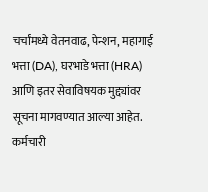चर्चांमध्ये वेतनवाढ, पेन्शन, महागाई भत्ता (DA), घरभाडे भत्ता (HRA) आणि इतर सेवाविषयक मुद्द्यांवर सूचना मागवण्यात आल्या आहेत.
कर्मचारी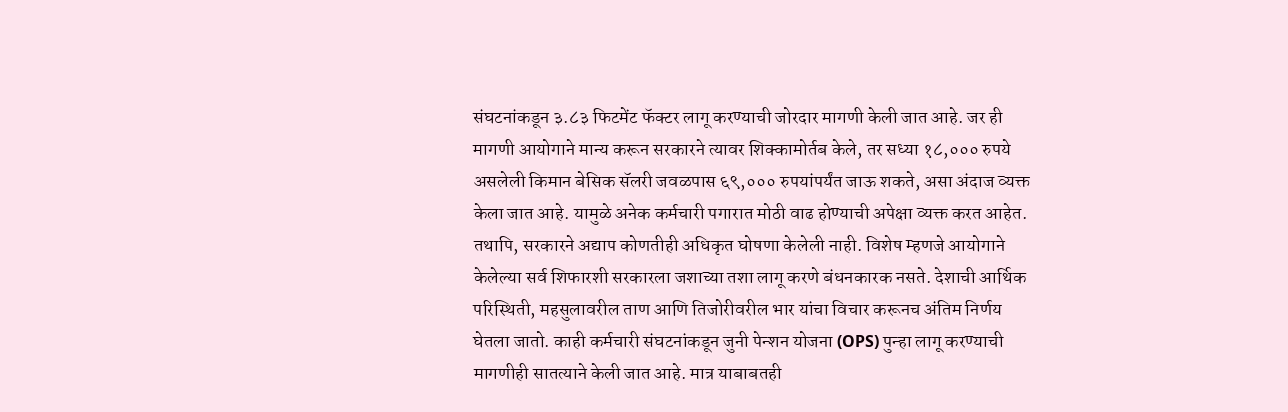संघटनांकडून ३.८३ फिटमेंट फॅक्टर लागू करण्याची जोरदार मागणी केली जात आहे. जर ही मागणी आयोगाने मान्य करून सरकारने त्यावर शिक्कामोर्तब केले, तर सध्या १८,००० रुपये असलेली किमान बेसिक सॅलरी जवळपास ६९,००० रुपयांपर्यंत जाऊ शकते, असा अंदाज व्यक्त केला जात आहे. यामुळे अनेक कर्मचारी पगारात मोठी वाढ होण्याची अपेक्षा व्यक्त करत आहेत.
तथापि, सरकारने अद्याप कोणतीही अधिकृत घोषणा केलेली नाही. विशेष म्हणजे आयोगाने केलेल्या सर्व शिफारशी सरकारला जशाच्या तशा लागू करणे बंधनकारक नसते. देशाची आर्थिक परिस्थिती, महसुलावरील ताण आणि तिजोरीवरील भार यांचा विचार करूनच अंतिम निर्णय घेतला जातो. काही कर्मचारी संघटनांकडून जुनी पेन्शन योजना (OPS) पुन्हा लागू करण्याची मागणीही सातत्याने केली जात आहे. मात्र याबाबतही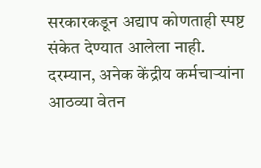सरकारकडून अद्याप कोणताही स्पष्ट संकेत देण्यात आलेला नाही.
दरम्यान, अनेक केंद्रीय कर्मचाऱ्यांना आठव्या वेतन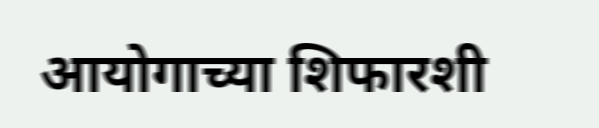आयोगाच्या शिफारशी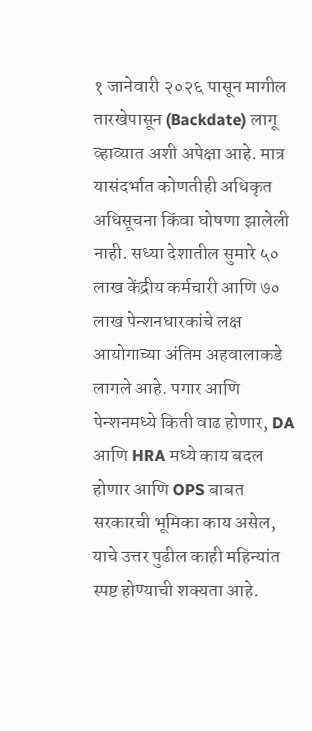१ जानेवारी २०२६ पासून मागील तारखेपासून (Backdate) लागू व्हाव्यात अशी अपेक्षा आहे. मात्र यासंदर्भात कोणतीही अधिकृत अधिसूचना किंवा घोषणा झालेली नाही. सध्या देशातील सुमारे ५० लाख केंद्रीय कर्मचारी आणि ७० लाख पेन्शनधारकांचे लक्ष आयोगाच्या अंतिम अहवालाकडे लागले आहे. पगार आणि पेन्शनमध्ये किती वाढ होणार, DA आणि HRA मध्ये काय बदल होणार आणि OPS बाबत सरकारची भूमिका काय असेल, याचे उत्तर पुढील काही महिन्यांत स्पष्ट होण्याची शक्यता आहे.